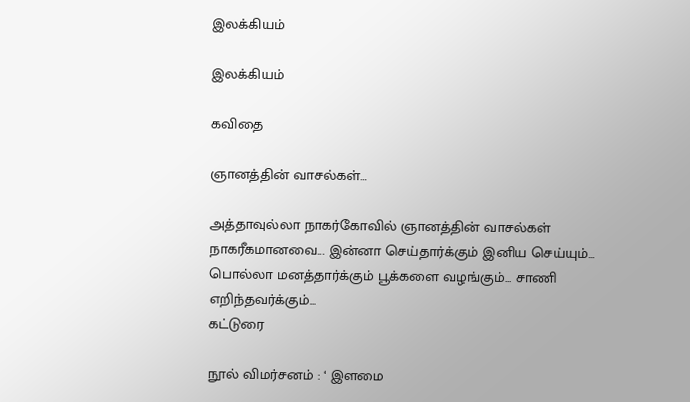இலக்கியம்

இலக்கியம்

கவிதை

ஞானத்தின் வாசல்கள்…

அத்தாவுல்லா நாகர்கோவில் ஞானத்தின் வாசல்கள் நாகரீகமானவை... இன்னா செய்தார்க்கும் இனிய செய்யும்... பொல்லா மனத்தார்க்கும் பூக்களை வழங்கும்... சாணி எறிந்தவர்க்கும்...
கட்டுரை

நூல் விமர்சனம் : ‘ இளமை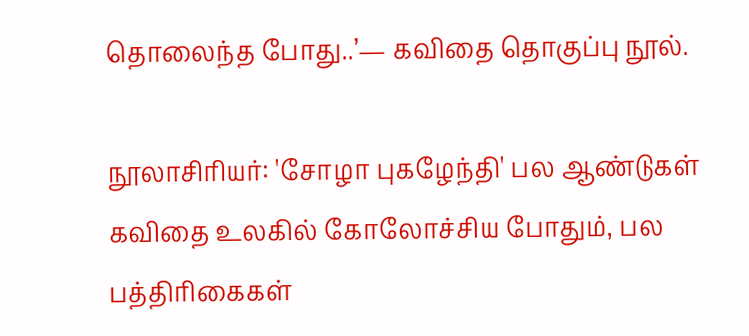தொலைந்த போது..’— கவிதை தொகுப்பு நூல்.

நூலாசிரியர்: 'சோழா புகழேந்தி' பல ஆண்டுகள் கவிதை உலகில் கோலோச்சிய போதும், பல பத்திரிகைகள்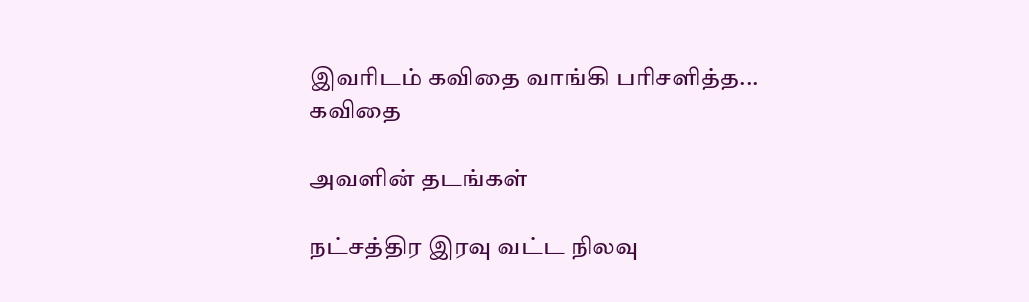இவரிடம் கவிதை வாங்கி பரிசளித்த...
கவிதை

அவளின் தடங்கள்

நட்சத்திர இரவு வட்ட நிலவு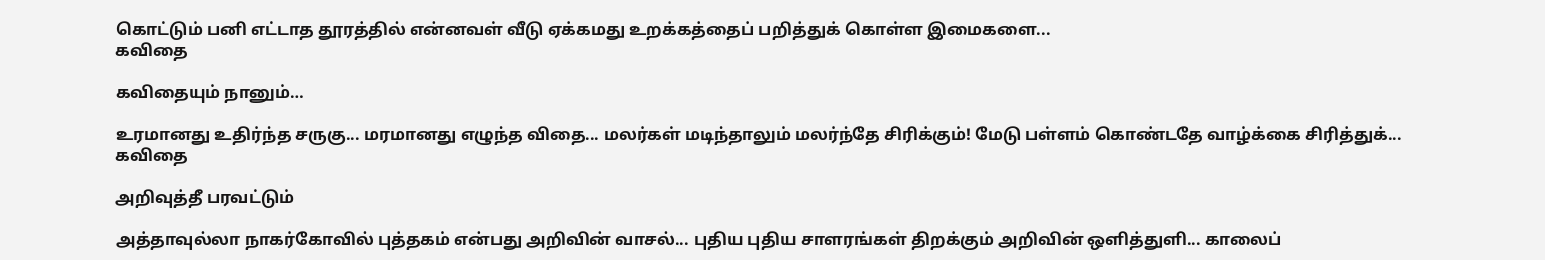கொட்டும் பனி எட்டாத தூரத்தில் என்னவள் வீடு ஏக்கமது உறக்கத்தைப் பறித்துக் கொள்ள இமைகளை...
கவிதை

கவிதையும் நானும்…

உரமானது உதிர்ந்த சருகு... மரமானது எழுந்த விதை... மலர்கள் மடிந்தாலும் மலர்ந்தே சிரிக்கும்! மேடு பள்ளம் கொண்டதே வாழ்க்கை சிரித்துக்...
கவிதை

அறிவுத்தீ பரவட்டும்

அத்தாவுல்லா நாகர்கோவில் புத்தகம் என்பது அறிவின் வாசல்... புதிய புதிய சாளரங்கள் திறக்கும் அறிவின் ஒளித்துளி... காலைப்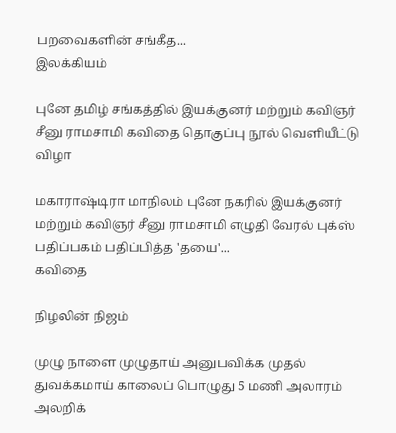பறவைகளின் சங்கீத...
இலக்கியம்

புனே தமிழ் சங்கத்தில் இயக்குனர் மற்றும் கவிஞர் சீனு ராமசாமி கவிதை தொகுப்பு நூல் வெளியீட்டு விழா

மகாராஷ்டிரா மாநிலம் புனே நகரில் இயக்குனர் மற்றும் கவிஞர் சீனு ராமசாமி எழுதி வேரல் புக்ஸ் பதிப்பகம் பதிப்பித்த 'தயை'...
கவிதை

நிழலின் நிஜம்

முழு நாளை முழுதாய் அனுபவிக்க முதல் துவக்கமாய் காலைப் பொழுது 5 மணி அலாரம் அலறிக்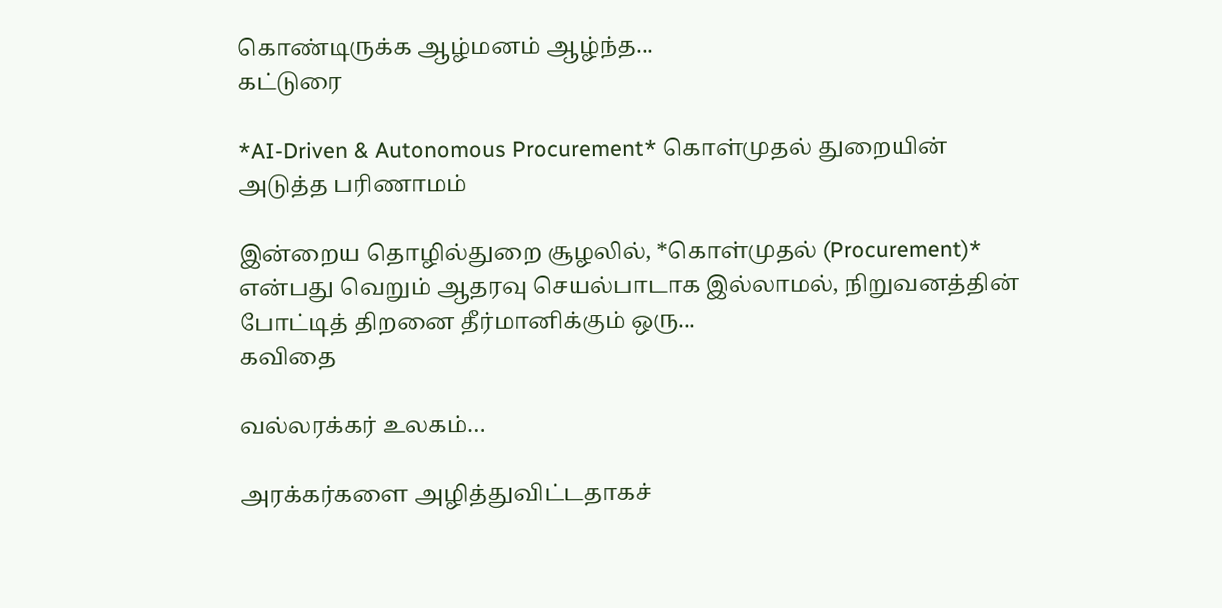கொண்டிருக்க ஆழ்மனம் ஆழ்ந்த...
கட்டுரை

*AI-Driven & Autonomous Procurement* கொள்முதல் துறையின் அடுத்த பரிணாமம்

இன்றைய தொழில்துறை சூழலில், *கொள்முதல் (Procurement)* என்பது வெறும் ஆதரவு செயல்பாடாக இல்லாமல், நிறுவனத்தின் போட்டித் திறனை தீர்மானிக்கும் ஒரு...
கவிதை

வல்லரக்கர் உலகம்…

அரக்கர்களை அழித்துவிட்டதாகச்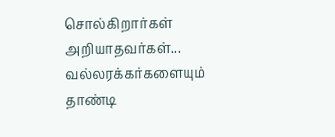சொல்கிறார்கள் அறியாதவர்கள்... வல்லரக்கர்களையும் தாண்டி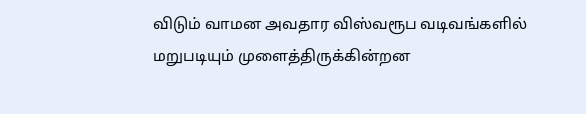விடும் வாமன அவதார விஸ்வரூப வடிவங்களில் மறுபடியும் முளைத்திருக்கின்றன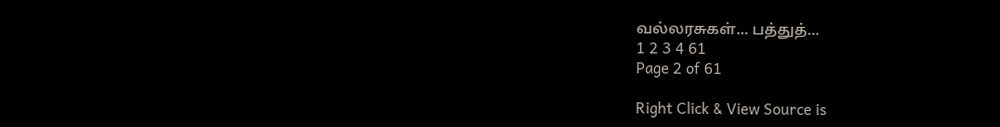வல்லரசுகள்... பத்துத்...
1 2 3 4 61
Page 2 of 61

Right Click & View Source is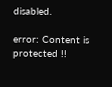disabled.

error: Content is protected !!